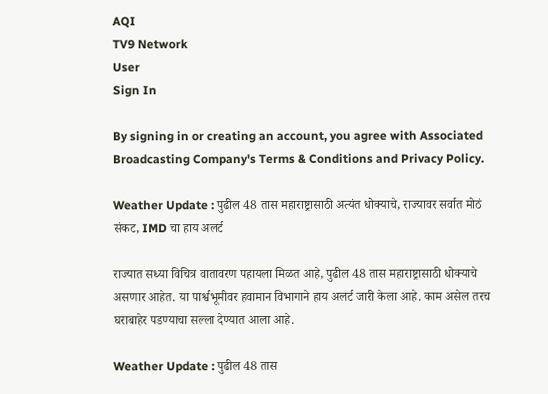AQI
TV9 Network
User
Sign In

By signing in or creating an account, you agree with Associated Broadcasting Company's Terms & Conditions and Privacy Policy.

Weather Update : पुढील 48 तास महाराष्ट्रासाठी अत्यंत धोक्याचे, राज्यावर सर्वात मोठं संकट, IMD चा हाय अलर्ट

राज्यात सध्या विचित्र वातावरण पहायला मिळत आहे, पुढील 48 तास महाराष्ट्रासाठी धोक्याचे असणार आहेत. या पार्श्वभूमीवर हवामान विभागाने हाय अलर्ट जारी केला आहे. काम असेल तरच घराबाहेर पडण्याचा सल्ला देण्यात आला आहे.

Weather Update : पुढील 48 तास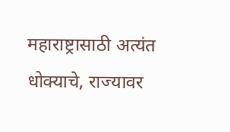महाराष्ट्रासाठी अत्यंत धोक्याचे, राज्यावर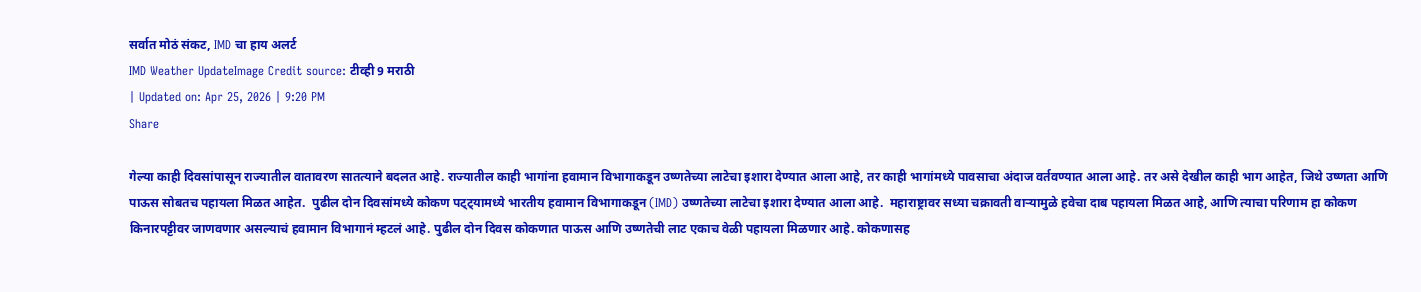सर्वात मोठं संकट, IMD चा हाय अलर्ट
IMD Weather UpdateImage Credit source: टीव्ही 9 मराठी
| Updated on: Apr 25, 2026 | 9:20 PM
Share

गेल्या काही दिवसांपासून राज्यातील वातावरण सातत्याने बदलत आहे. राज्यातील काही भागांना हवामान विभागाकडून उष्णतेच्या लाटेचा इशारा देण्यात आला आहे, तर काही भागांमध्ये पावसाचा अंदाज वर्तवण्यात आला आहे. तर असे देखील काही भाग आहेत, जिथे उष्णता आणि पाऊस सोबतच पहायला मिळत आहेत.  पुढील दोन दिवसांमध्ये कोकण पट्ट्यामध्ये भारतीय हवामान विभागाकडून (IMD) उष्णतेच्या लाटेचा इशारा देण्यात आला आहे.  महाराष्ट्रावर सध्या चक्रावती वाऱ्यामुळे हवेचा दाब पहायला मिळत आहे, आणि त्याचा परिणाम हा कोकण किनारपट्टीवर जाणवणार असल्याचं हवामान विभागानं म्हटलं आहे. पुढील दोन दिवस कोकणात पाऊस आणि उष्णतेची लाट एकाच वेळी पहायला मिळणार आहे. कोकणासह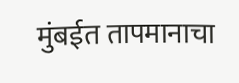मुंबईत तापमानाचा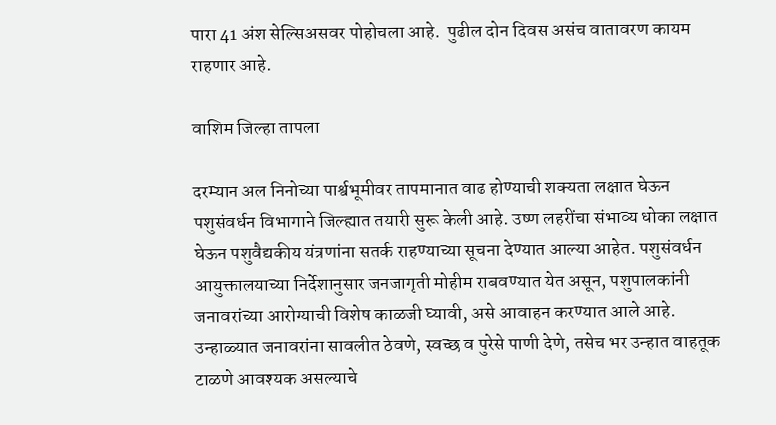पारा 41 अंश सेल्सिअसवर पोहोचला आहे.  पुढील दोन दिवस असंच वातावरण कायम राहणार आहे.

वाशिम जिल्हा तापला

दरम्यान अल निनोच्या पार्श्वभूमीवर तापमानात वाढ होण्याची शक्यता लक्षात घेऊन पशुसंवर्धन विभागाने जिल्ह्यात तयारी सुरू केली आहे. उष्ण लहरींचा संभाव्य धोका लक्षात घेऊन पशुवैद्यकीय यंत्रणांना सतर्क राहण्याच्या सूचना देण्यात आल्या आहेत. पशुसंवर्धन आयुक्तालयाच्या निर्देशानुसार जनजागृती मोहीम राबवण्यात येत असून, पशुपालकांनी जनावरांच्या आरोग्याची विशेष काळजी घ्यावी, असे आवाहन करण्यात आले आहे. उन्हाळ्यात जनावरांना सावलीत ठेवणे, स्वच्छ व पुरेसे पाणी देणे, तसेच भर उन्हात वाहतूक टाळणे आवश्यक असल्याचे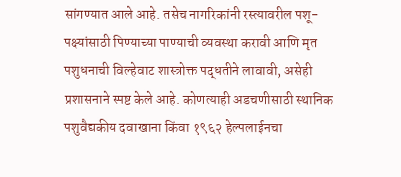सांगण्यात आले आहे. तसेच नागरिकांनी रस्त्यावरील पशू-पक्ष्यांसाठी पिण्याच्या पाण्याची व्यवस्था करावी आणि मृत पशुधनाची विल्हेवाट शास्त्रोक्त पद्धतीने लावावी, असेही प्रशासनाने स्पष्ट केले आहे. कोणत्याही अडचणीसाठी स्थानिक पशुवैद्यकीय दवाखाना किंवा १९६२ हेल्पलाईनचा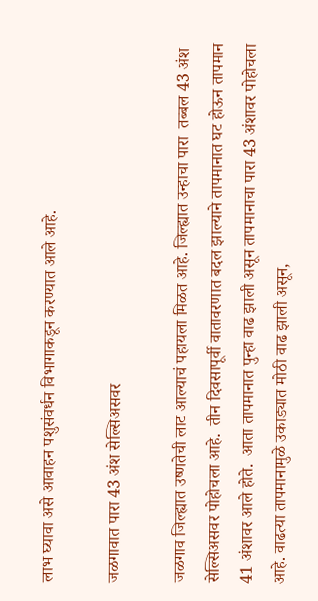लाभ घ्यावा असे आवाहन पशुसंवर्धन विभागाकडून करण्यात आले आहे.

जळगावात पारा 43 अंश सेल्सिअसवर

जळगाव जिल्ह्यात उष्णतेची लाट आल्याचं पहायला मिळत आहे. जिल्ह्यात उन्हाचा पारा  तब्बल 43 अंश सेल्सिअसवर पोहोचला आहे.  तीन दिवसापूर्वी वातावरणात बदल झाल्याने तापमानात घट होऊन तापमान 41 अंशावर आले होते.  आता तापमानात पुन्हा वाढ झाली असून तापमानाचा पारा 43 अंशावर पोहोचला आहे. वाढत्या तापमानामुळे उकाड्यात मोठी वाढ झाली असून,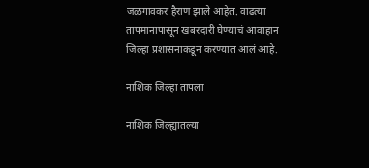जळगावकर हैराण झाले आहेत. वाढत्या तापमानापासून खबरदारी घेण्याचं आवाहान जिल्हा प्रशासनाकडून करण्यात आलं आहे.

नाशिक जिल्हा तापला

नाशिक जिल्ह्यातल्या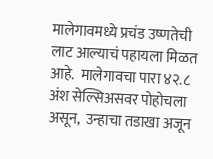मालेगावमध्ये प्रचंड उष्णतेची लाट आल्याचं पहायला मिळत आहे.  मालेगावचा पारा ४२.८ अंश सेल्सिअसवर पोहोचला असून,  उन्हाचा तडाखा अजून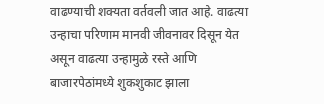वाढण्याची शक्यता वर्तवली जात आहे. वाढत्या उन्हाचा परिणाम मानवी जीवनावर दिसून येत असून वाढत्या उन्हामुळे रस्ते आणि बाजारपेठांमध्ये शुकशुकाट झाला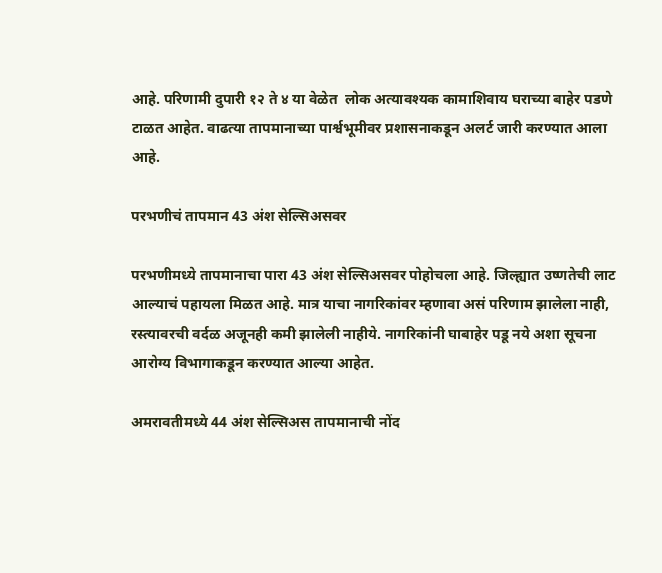आहे. परिणामी दुपारी १२ ते ४ या वेळेत  लोक अत्यावश्यक कामाशिवाय घराच्या बाहेर पडणे टाळत आहेत. वाढत्या तापमानाच्या पार्श्वभूमीवर प्रशासनाकडून अलर्ट जारी करण्यात आला आहे.

परभणीचं तापमान 43 अंश सेल्सिअसवर

परभणीमध्ये तापमानाचा पारा 43 अंश सेल्सिअसवर पोहोचला आहे. जिल्ह्यात उष्णतेची लाट आल्याचं पहायला मिळत आहे. मात्र याचा नागरिकांवर म्हणावा असं परिणाम झालेला नाही, रस्त्यावरची वर्दळ अजूनही कमी झालेली नाहीये. नागरिकांनी घाबाहेर पडू नये अशा सूचना आरोग्य विभागाकडून करण्यात आल्या आहेत.

अमरावतीमध्ये 44 अंश सेल्सिअस तापमानाची नोंद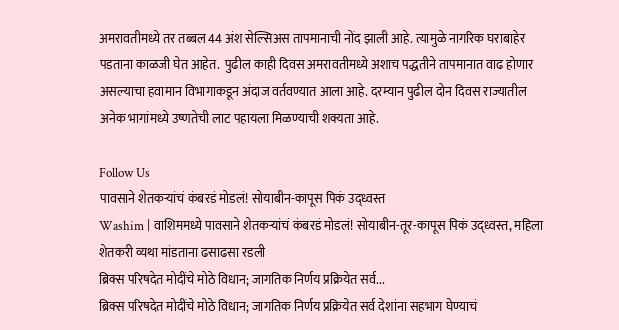अमरावतीमध्ये तर तब्बल 44 अंश सेल्सिअस तापमानाची नोंद झाली आहे. त्यामुळे नागरिक घराबाहेर पडताना काळजी घेत आहेत.  पुढील काही दिवस अमरावतीमध्ये अशाच पद्धतीने तापमानात वाढ होणार असल्याचा हवामान विभागाकडून अंदाज वर्तवण्यात आला आहे. दरम्यान पुढील दोन दिवस राज्यातील अनेक भागांमध्ये उष्णतेची लाट पहायला मिळण्याची शक्यता आहे.

Follow Us
पावसाने शेतकऱ्यांचं कंबरडं मोडलं! सोयाबीन-कापूस पिकं उद्ध्वस्त
Washim | वाशिममध्ये पावसाने शेतकऱ्यांचं कंबरडं मोडलं! सोयाबीन-तूर-कापूस पिकं उद्ध्वस्त, महिला शेतकरी व्यथा मांडताना ढसाढसा रडली
ब्रिक्स परिषदेत मोदींचे मोठे विधान; जागतिक निर्णय प्रक्रियेत सर्व...
ब्रिक्स परिषदेत मोदींचे मोठे विधान; जागतिक निर्णय प्रक्रियेत सर्व देशांना सहभाग घेण्याचं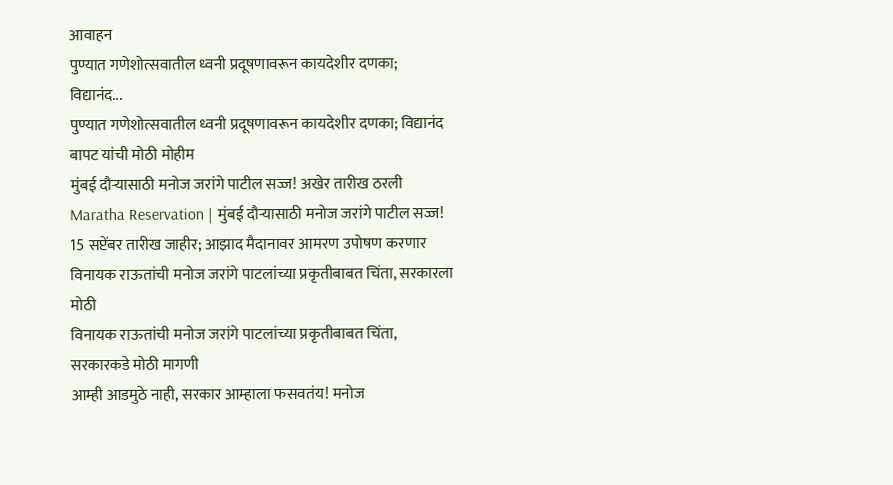आवाहन
पुण्यात गणेशोत्सवातील ध्वनी प्रदूषणावरून कायदेशीर दणका; विद्यानंद...
पुण्यात गणेशोत्सवातील ध्वनी प्रदूषणावरून कायदेशीर दणका; विद्यानंद बापट यांची मोठी मोहीम
मुंबई दौऱ्यासाठी मनोज जरांगे पाटील सज्ज! अखेर तारीख ठरली
Maratha Reservation | मुंबई दौऱ्यासाठी मनोज जरांगे पाटील सज्ज! 15 सप्टेंबर तारीख जाहीर; आझाद मैदानावर आमरण उपोषण करणार
विनायक राऊतांची मनोज जरांगे पाटलांच्या प्रकृतीबाबत चिंता, सरकारला मोठी
विनायक राऊतांची मनोज जरांगे पाटलांच्या प्रकृतीबाबत चिंता, सरकारकडे मोठी मागणी
आम्ही आडमुठे नाही, सरकार आम्हाला फसवतंय! मनोज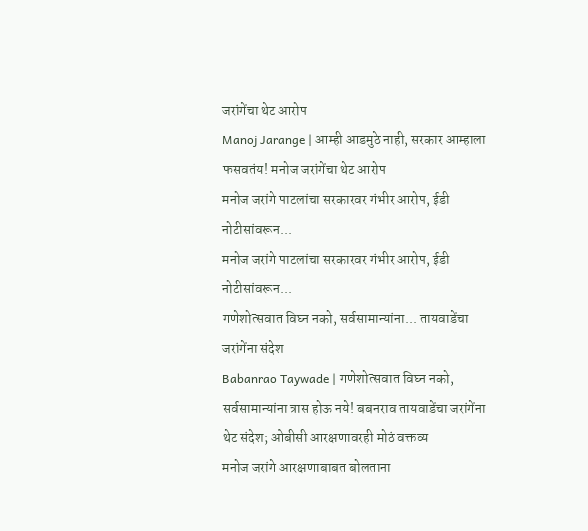जरांगेंचा थेट आरोप
Manoj Jarange | आम्ही आडमुठे नाही, सरकार आम्हाला फसवतंय! मनोज जरांगेंचा थेट आरोप
मनोज जरांगे पाटलांचा सरकारवर गंभीर आरोप, ईडी नोटीसांवरून...
मनोज जरांगे पाटलांचा सरकारवर गंभीर आरोप, ईडी नोटीसांवरून...
गणेशोत्सवात विघ्न नको, सर्वसामान्यांना... तायवाडेंचा जरांगेंना संदेश
Babanrao Taywade | गणेशोत्सवात विघ्न नको, सर्वसामान्यांना त्रास होऊ नये! बबनराव तायवाडेंचा जरांगेंना थेट संदेश; ओबीसी आरक्षणावरही मोठं वक्तव्य
मनोज जरांगे आरक्षणाबाबत बोलताना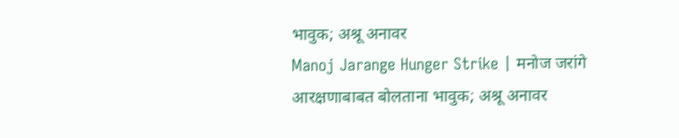भावुक; अश्रू अनावर
Manoj Jarange Hunger Strike | मनोज जरांगे आरक्षणाबाबत बोलताना भावुक; अश्रू अनावर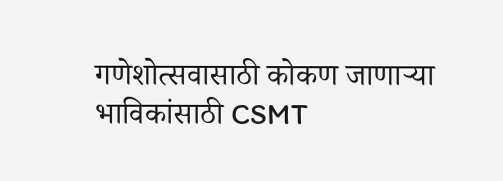गणेशोत्सवासाठी कोकण जाणाऱ्या भाविकांसाठी CSMT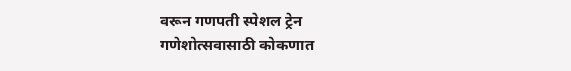वरून गणपती स्पेशल ट्रेन
गणेशोत्सवासाठी कोकणात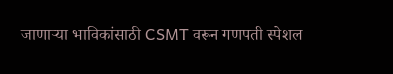जाणाऱ्या भाविकांसाठी CSMT वरून गणपती स्पेशल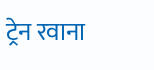ट्रेन रवाना